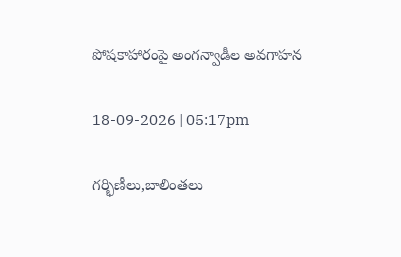పోషకాహారంపై అంగన్వాడీల అవగాహన

18-09-2026 | 05:17pm

గర్భిణీలు,బాలింతలు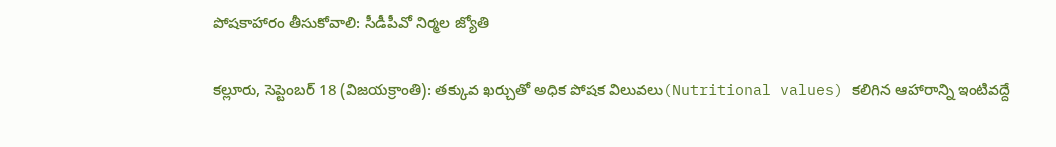పోషకాహారం తీసుకోవాలి: సీడీపీవో నిర్మల జ్యోతి

కల్లూరు, సెప్టెంబర్ 18 (విజయక్రాంతి): తక్కువ ఖర్చుతో అధిక పోషక విలువలు(Nutritional values) కలిగిన ఆహారాన్ని ఇంటివద్దే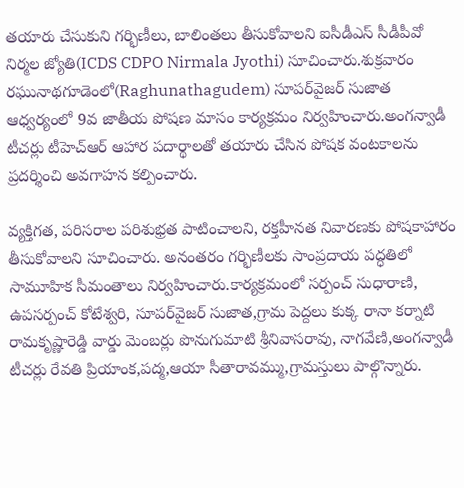తయారు చేసుకుని గర్భిణీలు, బాలింతలు తీసుకోవాలని ఐసీడీఎస్‌ సీడీపీవో నిర్మల జ్యోతి(ICDS CDPO Nirmala Jyothi) సూచించారు.శుక్రవారం రఘునాథగూడెంలో(Raghunathagudem) సూపర్‌వైజర్‌ సుజాత ఆధ్వర్యంలో 9వ జాతీయ పోషణ మాసం కార్యక్రమం నిర్వహించారు.అంగన్వాడీ టీచర్లు టీహెచ్‌ఆర్‌ ఆహార పదార్థాలతో తయారు చేసిన పోషక వంటకాలను ప్రదర్శించి అవగాహన కల్పించారు.

వ్యక్తిగత, పరిసరాల పరిశుభ్రత పాటించాలని, రక్తహీనత నివారణకు పోషకాహారం తీసుకోవాలని సూచించారు. అనంతరం గర్భిణీలకు సాంప్రదాయ పద్ధతిలో సామూహిక సీమంతాలు నిర్వహించారు.కార్యక్రమంలో సర్పంచ్‌ సుధారాణి, ఉపసర్పంచ్‌ కోటేశ్వరి, సూపర్‌వైజర్‌ సుజాత,గ్రామ పెద్దలు కుక్క రానా కర్నాటి రామకృష్ణారెడ్డి వార్డు మెంబర్లు పొనుగుమాటి శ్రీనివాసరావు, నాగవేణి,అంగన్వాడీ టీచర్లు రేవతి ప్రియాంక,పద్మ,ఆయా సీతారావమ్ము,గ్రామస్తులు పాల్గొన్నారు.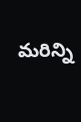మరిన్ని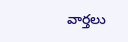వార్తలు